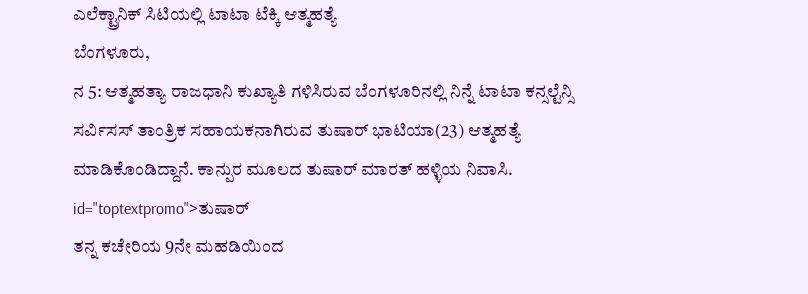ಎಲೆಕ್ಟ್ರಾನಿಕ್ ಸಿಟಿಯಲ್ಲಿ ಟಾಟಾ ಟೆಕ್ಕಿ ಆತ್ಮಹತ್ಯೆ
ಬೆಂಗಳೂರು,
ನ 5: ಆತ್ಮಹತ್ಯಾ ರಾಜಧಾನಿ ಕುಖ್ಯಾತಿ ಗಳಿಸಿರುವ ಬೆಂಗಳೂರಿನಲ್ಲಿ ನಿನ್ನೆ ಟಾಟಾ ಕನ್ಸಲ್ಟೆನ್ಸಿ ಸರ್ವಿಸಸ್ ತಾಂತ್ರಿಕ ಸಹಾಯಕನಾಗಿರುವ ತುಷಾರ್ ಭಾಟಿಯಾ(23) ಆತ್ಮಹತ್ಯೆ ಮಾಡಿಕೊಂಡಿದ್ದಾನೆ. ಕಾನ್ಪುರ ಮೂಲದ ತುಷಾರ್ ಮಾರತ್ ಹಳ್ಳಿಯ ನಿವಾಸಿ. id="toptextpromo">ತುಷಾರ್
ತನ್ನ ಕಚೇರಿಯ 9ನೇ ಮಹಡಿಯಿಂದ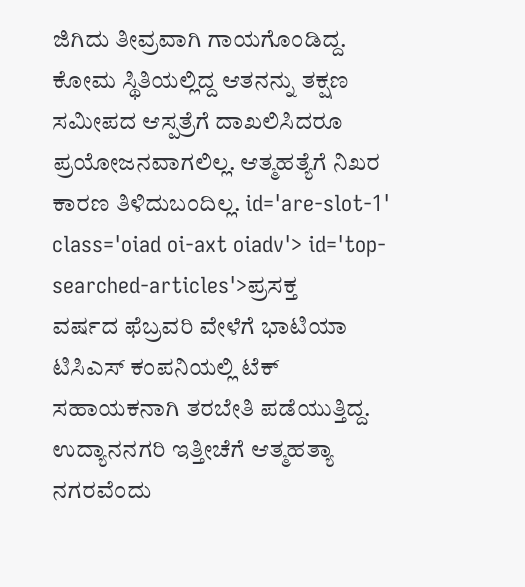ಜಿಗಿದು ತೀವ್ರವಾಗಿ ಗಾಯಗೊಂಡಿದ್ದ. ಕೋಮ ಸ್ಥಿತಿಯಲ್ಲಿದ್ದ ಆತನನ್ನು ತಕ್ಷಣ ಸಮೀಪದ ಆಸ್ಪತ್ರೆಗೆ ದಾಖಲಿಸಿದರೂ ಪ್ರಯೋಜನವಾಗಲಿಲ್ಲ. ಆತ್ಮಹತ್ಯೆಗೆ ನಿಖರ ಕಾರಣ ತಿಳಿದುಬಂದಿಲ್ಲ. id='are-slot-1' class='oiad oi-axt oiadv'> id='top-searched-articles'>ಪ್ರಸಕ್ತ
ವರ್ಷದ ಫೆಬ್ರವರಿ ವೇಳೆಗೆ ಭಾಟಿಯಾ ಟಿಸಿಎಸ್ ಕಂಪನಿಯಲ್ಲಿ ಟೆಕ್ ಸಹಾಯಕನಾಗಿ ತರಬೇತಿ ಪಡೆಯುತ್ತಿದ್ದ. ಉದ್ಯಾನನಗರಿ ಇತ್ತೀಚೆಗೆ ಆತ್ಮಹತ್ಯಾ ನಗರವೆಂದು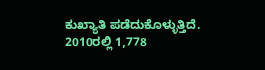ಕುಖ್ಯಾತಿ ಪಡೆದುಕೊಳ್ಳುತ್ತಿದೆ. 2010ರಲ್ಲಿ 1,778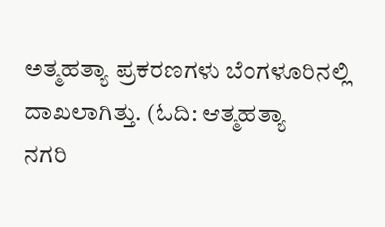ಅತ್ಮಹತ್ಯಾ ಪ್ರಕರಣಗಳು ಬೆಂಗಳೂರಿನಲ್ಲಿ ದಾಖಲಾಗಿತ್ತು. (ಓದಿ: ಆತ್ಮಹತ್ಯಾ
ನಗರಿ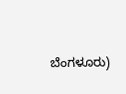ಬೆಂಗಳೂರು)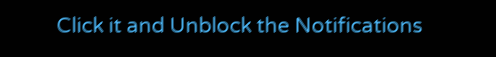Click it and Unblock the Notifications